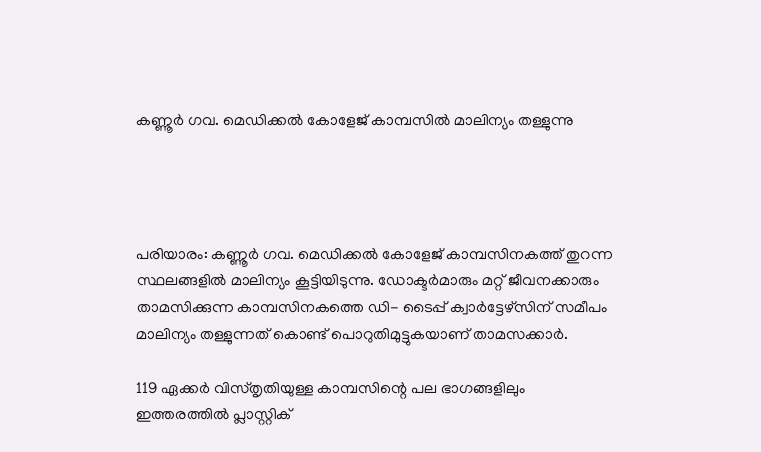കണ്ണൂർ ഗവ. മെഡിക്കൽ കോളേജ് കാമ്പസിൽ മാലിന്യം തള്ളുന്നു




പരിയാരം: കണ്ണൂർ ഗവ. മെഡിക്കൽ കോളേജ് കാമ്പസിനകത്ത് തുറന്ന സ്ഥലങ്ങളിൽ മാലിന്യം കൂട്ടിയിടുന്നു. ഡോക്ടർമാരും മറ്റ് ജീവനക്കാരും താമസിക്കുന്ന കാമ്പസിനകത്തെ ഡി- ടൈപ്പ് ക്വാർട്ടേഴ്‌സിന് സമീപം മാലിന്യം തള്ളുന്നത് കൊണ്ട് പൊറുതിമുട്ടുകയാണ്‌ താമസക്കാർ.

119 ഏക്കർ വിസ്തൃതിയുള്ള കാമ്പസിന്റെ പല ഭാഗങ്ങളിലും ഇത്തരത്തിൽ പ്ലാസ്റ്റിക്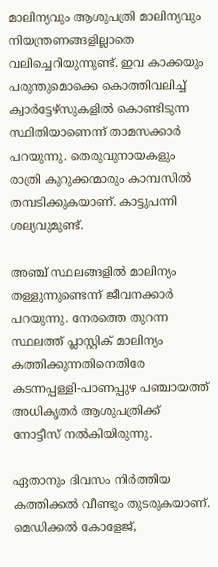മാലിന്യവും ആശുപത്രി മാലിന്യവും നിയന്ത്രണങ്ങളില്ലാതെ വലിച്ചെറിയുന്നുണ്ട്‌. ഇവ കാക്കയും പരുന്തുമൊക്കെ കൊത്തിവലിച്ച് ക്വാർട്ടേഴ്‌സുകളിൽ കൊണ്ടിടുന്ന സ്ഥിതിയാണെന്ന് താമസക്കാർ പറയുന്നു. തെരുവുനായകളും രാത്രി കുറുക്കന്മാരും കാമ്പസിൽ തമ്പടിക്കുകയാണ്. കാട്ടുപന്നി ശല്യവുമുണ്ട്.

അഞ്ച് സ്ഥലങ്ങളിൽ മാലിന്യം തള്ളുന്നുണ്ടെന്ന് ജീവനക്കാർ പറയുന്നു. നേരത്തെ തുറന്ന സ്ഥലത്ത് പ്ലാസ്റ്റിക് മാലിന്യം കത്തിക്കുന്നതിനെതിരേ കടന്നപ്പള്ളി-പാണപ്പുഴ പഞ്ചായത്ത് അധികൃതർ ആശുപത്രിക്ക് നോട്ടീസ് നൽകിയിരുന്നു.

ഏതാനും ദിവസം നിർത്തിയ കത്തിക്കൽ വീണ്ടും തുടരുകയാണ്. മെഡിക്കൽ കോളേജ്,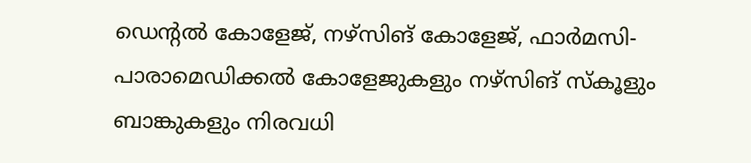ഡെന്റൽ കോളേജ്, നഴ്‌സിങ് കോളേജ്, ഫാർമസി-പാരാമെഡിക്കൽ കോളേജുകളും നഴ്‌സിങ് സ്‌കൂളും ബാങ്കുകളും നിരവധി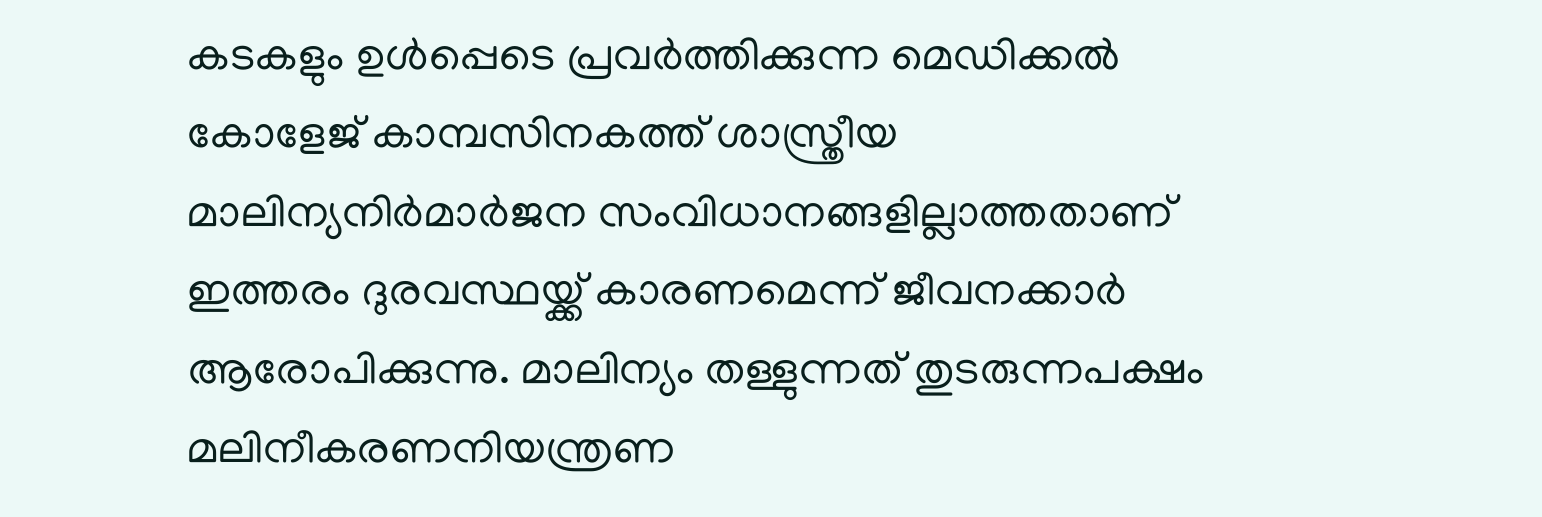കടകളും ഉൾപ്പെടെ പ്രവർത്തിക്കുന്ന മെഡിക്കൽ കോളേജ് കാമ്പസിനകത്ത് ശാസ്ത്രീയ മാലിന്യനിർമാർജന സംവിധാനങ്ങളില്ലാത്തതാണ് ഇത്തരം ദുരവസ്ഥയ്ക്ക് കാരണമെന്ന് ജീവനക്കാർ ആരോപിക്കുന്നു. മാലിന്യം തള്ളുന്നത് തുടരുന്നപക്ഷം മലിനീകരണനിയന്ത്രണ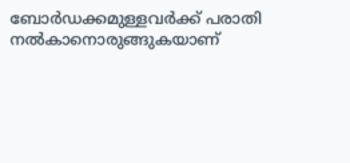ബോർഡക്കമുള്ളവർക്ക് പരാതി നൽകാനൊരുങ്ങുകയാണ്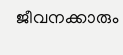ജീവനക്കാരും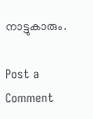നാട്ടുകാരും.

Post a Comment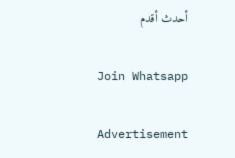أحدث أقدم

Join Whatsapp

Advertisement